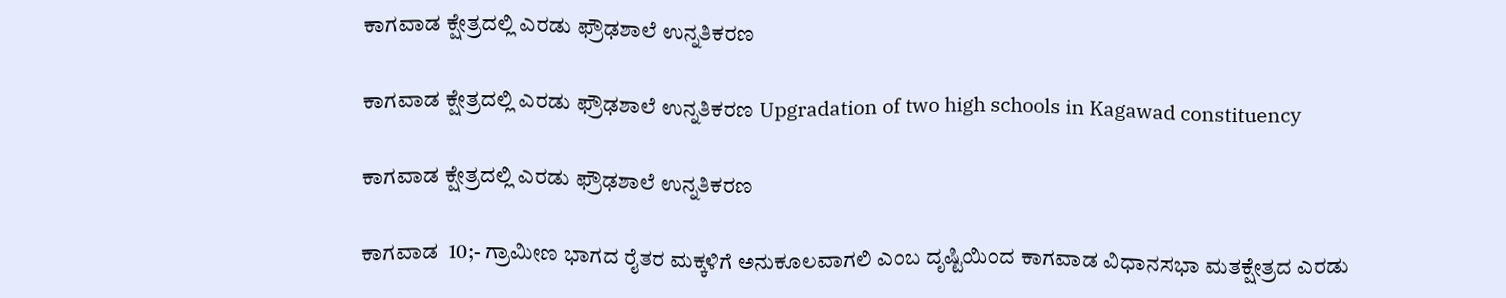ಕಾಗವಾಡ ಕ್ಷೇತ್ರದಲ್ಲಿ ಎರಡು ಫ್ರೌಢಶಾಲೆ ಉನ್ನತಿಕರಣ

ಕಾಗವಾಡ ಕ್ಷೇತ್ರದಲ್ಲಿ ಎರಡು ಫ್ರೌಢಶಾಲೆ ಉನ್ನತಿಕರಣ Upgradation of two high schools in Kagawad constituency

ಕಾಗವಾಡ ಕ್ಷೇತ್ರದಲ್ಲಿ ಎರಡು ಫ್ರೌಢಶಾಲೆ ಉನ್ನತಿಕರಣ

ಕಾಗವಾಡ  10;- ಗ್ರಾಮೀಣ ಭಾಗದ ರೈತರ ಮಕ್ಕಳಿಗೆ ಅನುಕೂಲವಾಗಲಿ ಎಂಬ ದೃಷ್ಟಿಯಿಂದ ಕಾಗವಾಡ ವಿಧಾನಸಭಾ ಮತಕ್ಷೇತ್ರದ ಎರಡು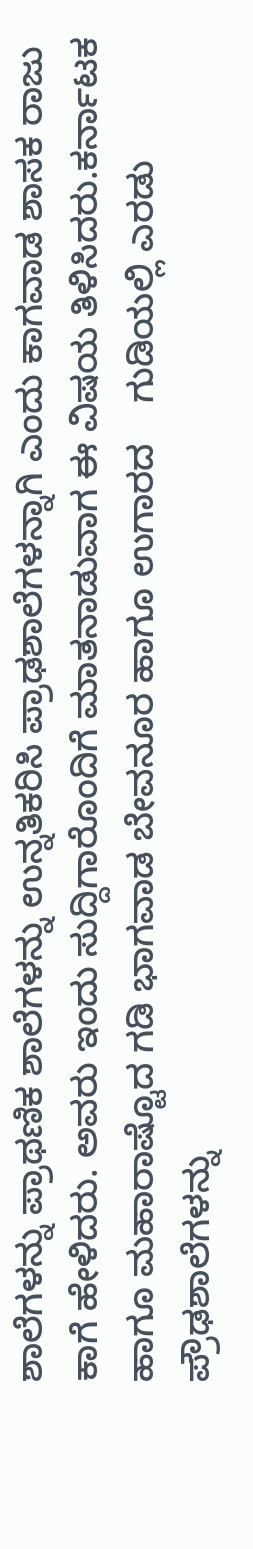ಶಾಲೆಗಳನ್ನು ಪ್ರಾಥಣಿಕ ಶಾಲೆಗಳನ್ನು ಉನ್ನತಿಕರಿಸಿ ಪ್ರಾಢಶಾಲೆಗಳನ್ನಾಗಿ ಎಂದು ಕಾಗವಾಡ ಶಾಸಕ ರಾಜು ಕಾಗೆ ಹೇಳಿದರು. ಅವರು ಇಂದು ಸುದ್ದಿಗಾರೊಂದಿಗೆ ಮಾತನಾಡುವಾಗ ಈ ವಿಷಯ ತಿಳಿಸಿದರು.ಕರ್ನಾಟಕ ಹಾಗೂ ಮಹಾರಾಷ್ಟೊದ ಗಡಿ ಭಾಗವಾಡ ಬೇವನೂರ ಹಾಗೂ ಉಗಾರದ    ಗುಡಿಯಲ್ಲಿ ಎರಡು ಪ್ರೌಢಶಾಲೆಗಳನ್ನು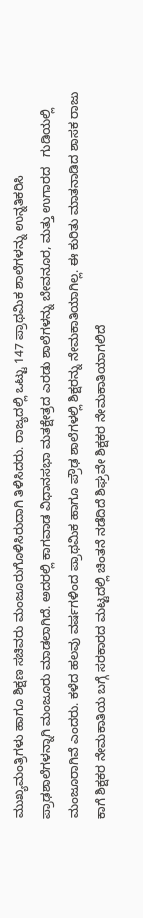ಮುಖ್ಯಮಂತ್ರಿಗಳು ಹಾಗೂ ಶಿಕ್ಷಣ ಸಚಿವರು ಮಂಜೂರುಗೊಳಿಸಿರುದಾಗಿ ತಿಳಿಸಿದರು. ರಾಜ್ಯದಲ್ಲಿ ಒಟ್ಟು 147 ಪ್ರಾಥಮಿಕ ಶಾಲೆಗಳನ್ನು ಉನ್ನತಿಕರಿಸಿ ಪ್ರಾಢಶಾಲೆಗಳನ್ನಾಗಿ ಮಂಜೂರು ಮಾಡಲಾಗಿದೆ. ಅದರಲ್ಲಿ ಕಾಗವಾಡ ವಿಧಾನಸಭಾ ಮತಕ್ಷೇತ್ರದ ಎರಡು ಶಾಲೆಗಳನ್ನು ಬೇವನೂರ, ಮತ್ತು ಉಗಾರದ   ಗುಡಿಯಲ್ಲಿ ಮಂಜೂರಾಗಿವೆ ಎಂದರು. ಕಳೆದ ಹಲವು ವರ್ಷಗಳಿಂದ ಪ್ರಾಥಮಿಕ ಹಾಗೂ ಪ್ರೌಢ ಶಾಲೆಗಳಲ್ಲಿ ಶಿಕ್ಷರನ್ನು ನೇಮಕಾತಿಯಾಗಿಲ್ಲ. ಈ ಕುರಿತು ಮಾತನಾಡಿದ ಶಾಸಕ ರಾಜು ಕಾಗೆ ಶಿಕ್ಷಕರ ನೇಮಕಾತಿಯ ಬಗ್ಗೆ ಸರಕಾರದ ಮಟ್ಟದಲ್ಲಿ ಚಿಂತನೆ ನಡೆದಿದೆ ಶಿಘ್ರವೇ ಶಿಕ್ಷಕರ ನೇಮಕಾತಿಯಾಗಲಿದೆ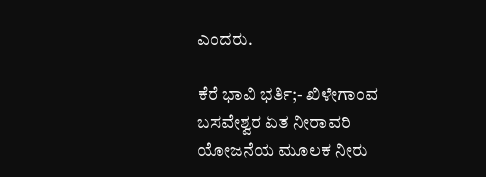ಎಂದರು.

ಕೆರೆ ಭಾವಿ ಭರ್ತಿ;- ಖಿಳೇಗಾಂವ ಬಸವೇಶ್ವರ ಏತ ನೀರಾವರಿ ಯೋಜನೆಯ ಮೂಲಕ ನೀರು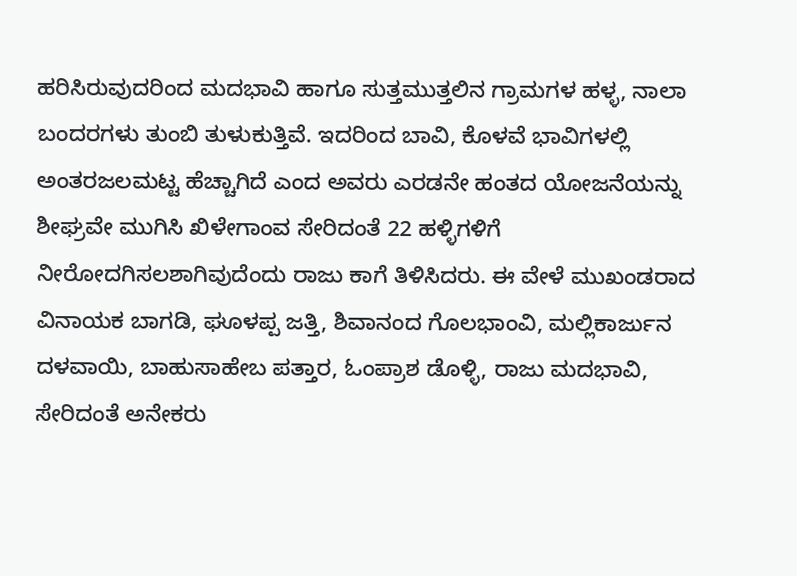ಹರಿಸಿರುವುದರಿಂದ ಮದಭಾವಿ ಹಾಗೂ ಸುತ್ತಮುತ್ತಲಿನ ಗ್ರಾಮಗಳ ಹಳ್ಳ, ನಾಲಾ ಬಂದರಗಳು ತುಂಬಿ ತುಳುಕುತ್ತಿವೆ. ಇದರಿಂದ ಬಾವಿ, ಕೊಳವೆ ಭಾವಿಗಳಲ್ಲಿ ಅಂತರಜಲಮಟ್ಟ ಹೆಚ್ಚಾಗಿದೆ ಎಂದ ಅವರು ಎರಡನೇ ಹಂತದ ಯೋಜನೆಯನ್ನು ಶೀಘ್ರವೇ ಮುಗಿಸಿ ಖಿಳೇಗಾಂವ ಸೇರಿದಂತೆ 22 ಹಳ್ಳಿಗಳಿಗೆ ನೀರೋದಗಿಸಲಶಾಗಿವುದೆಂದು ರಾಜು ಕಾಗೆ ತಿಳಿಸಿದರು. ಈ ವೇಳೆ ಮುಖಂಡರಾದ ವಿನಾಯಕ ಬಾಗಡಿ, ಘೂಳಪ್ಪ ಜತ್ತಿ, ಶಿವಾನಂದ ಗೊಲಭಾಂವಿ, ಮಲ್ಲಿಕಾರ್ಜುನ ದಳವಾಯಿ, ಬಾಹುಸಾಹೇಬ ಪತ್ತಾರ, ಓಂಪ್ರಾಶ ಡೊಳ್ಳಿ, ರಾಜು ಮದಭಾವಿ, ಸೇರಿದಂತೆ ಅನೇಕರು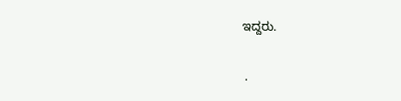ಇದ್ದರು.

 .